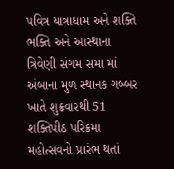પવિત્ર યાત્રાધામ અને શક્તિ ભક્તિ અને આસ્થાના ત્રિવેણી સંગમ સમા માં અંબાના મુળ સ્થાનક ગબ્બર ખાતે શુક્રવારથી 51 શક્તિપીઠ પરિક્રમા મહોત્સવનો પ્રારંભ થતાં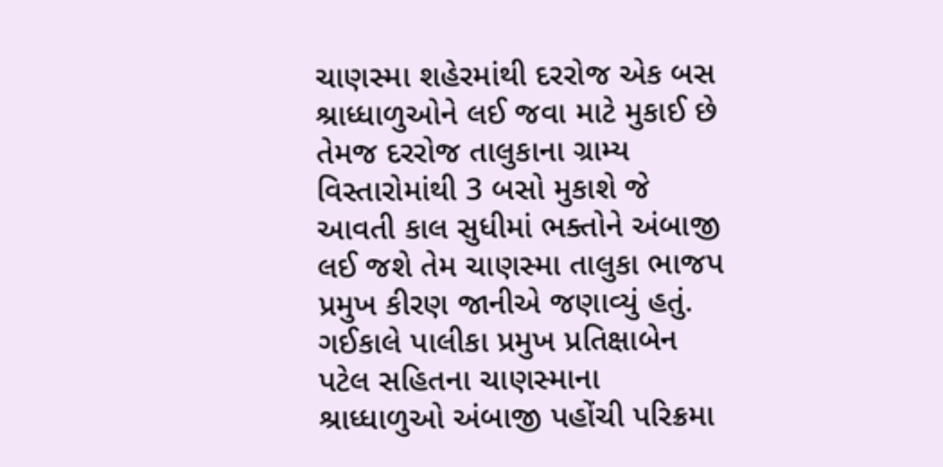ચાણસ્મા શહેરમાંથી દરરોજ એક બસ શ્રાધ્ધાળુઓને લઈ જવા માટે મુકાઈ છે તેમજ દરરોજ તાલુકાના ગ્રામ્ય વિસ્તારોમાંથી 3 બસો મુકાશે જે આવતી કાલ સુધીમાં ભક્તોને અંબાજી લઈ જશે તેમ ચાણસ્મા તાલુકા ભાજપ પ્રમુખ કીરણ જાનીએ જણાવ્યું હતું. ગઈકાલે પાલીકા પ્રમુખ પ્રતિક્ષાબેન પટેલ સહિતના ચાણસ્માના શ્રાધ્ધાળુઓ અંબાજી પહોંચી પરિક્રમા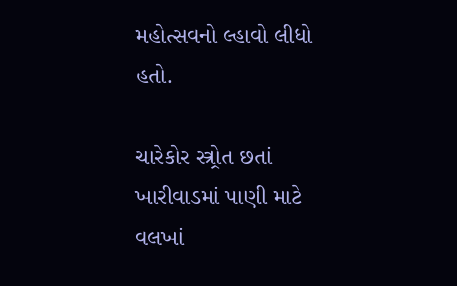મહોત્સવનો લ્હાવો લીધો હતો.

ચારેકોર સ્ત્ર્રોત છતાં ખારીવાડમાં પાણી માટે વલખાં